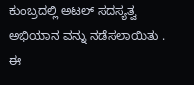ಕುಂಬ್ರದಲ್ಲಿ ಅಟಲ್ ಸದಸ್ಯತ್ವ ಅಭಿಯಾನ ವನ್ನು ನಡೆಸಲಾಯಿತು .
ಈ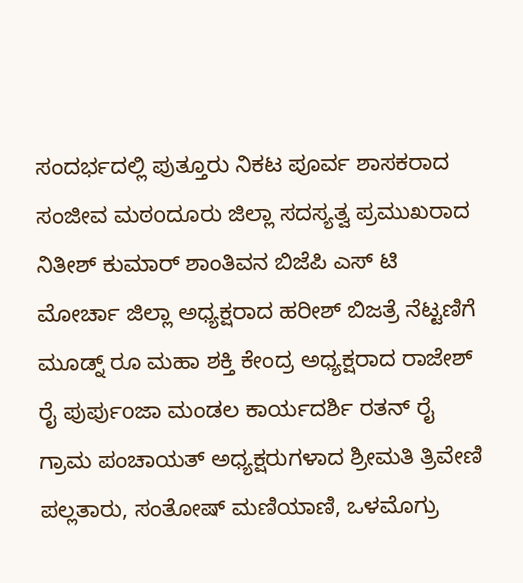ಸಂದರ್ಭದಲ್ಲಿ ಪುತ್ತೂರು ನಿಕಟ ಪೂರ್ವ ಶಾಸಕರಾದ ಸಂಜೀವ ಮಠoದೂರು ಜಿಲ್ಲಾ ಸದಸ್ಯತ್ವ ಪ್ರಮುಖರಾದ ನಿತೀಶ್ ಕುಮಾರ್ ಶಾಂತಿವನ ಬಿಜೆಪಿ ಎಸ್ ಟಿ ಮೋರ್ಚಾ ಜಿಲ್ಲಾ ಅಧ್ಯಕ್ಷರಾದ ಹರೀಶ್ ಬಿಜತ್ರೆ ನೆಟ್ಟಣಿಗೆ ಮೂಡ್ನ್ ರೂ ಮಹಾ ಶಕ್ತಿ ಕೇಂದ್ರ ಅಧ್ಯಕ್ಷರಾದ ರಾಜೇಶ್ ರೈ ಪುರ್ಪುoಜಾ ಮಂಡಲ ಕಾರ್ಯದರ್ಶಿ ರತನ್ ರೈ ಗ್ರಾಮ ಪಂಚಾಯತ್ ಅಧ್ಯಕ್ಷರುಗಳಾದ ಶ್ರೀಮತಿ ತ್ರಿವೇಣಿ ಪಲ್ಲತಾರು, ಸಂತೋಷ್ ಮಣಿಯಾಣಿ, ಒಳಮೊಗ್ರು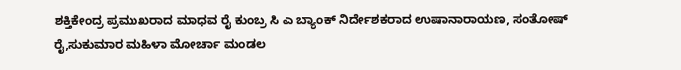ಶಕ್ತಿಕೇಂದ್ರ ಪ್ರಮುಖರಾದ ಮಾಧವ ರೈ ಕುಂಬ್ರ ಸಿ ಎ ಬ್ಯಾಂಕ್ ನಿರ್ದೇಶಕರಾದ ಉಷಾನಾರಾಯಣ, ಸಂತೋಷ್ ರೈ,ಸುಕುಮಾರ ಮಹಿಳಾ ಮೋರ್ಚಾ ಮಂಡಲ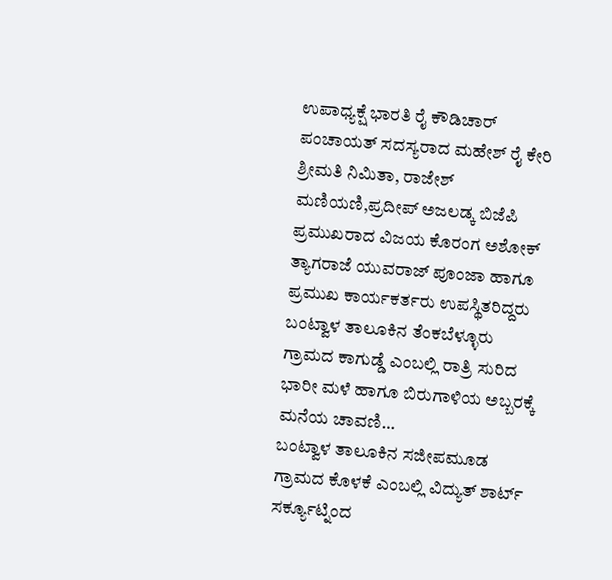ಉಪಾಧ್ಯಕ್ಷೆ ಭಾರತಿ ರೈ ಕೌಡಿಚಾರ್ ಪಂಚಾಯತ್ ಸದಸ್ಯರಾದ ಮಹೇಶ್ ರೈ ಕೇರಿ ಶ್ರೀಮತಿ ನಿಮಿತಾ, ರಾಜೇಶ್ ಮಣಿಯಣಿ,ಪ್ರದೀಪ್ ಅಜಲಡ್ಕ ಬಿಜೆಪಿ ಪ್ರಮುಖರಾದ ವಿಜಯ ಕೊರಂಗ ಅಶೋಕ್ ತ್ಯಾಗರಾಜೆ ಯುವರಾಜ್ ಪೂಂಜಾ ಹಾಗೂ ಪ್ರಮುಖ ಕಾರ್ಯಕರ್ತರು ಉಪಸ್ಥಿತರಿದ್ದರು
ಬಂಟ್ವಾಳ ತಾಲೂಕಿನ ತೆಂಕಬೆಳ್ಳೂರು ಗ್ರಾಮದ ಕಾಗುಡ್ಡೆ ಎಂಬಲ್ಲಿ ರಾತ್ರಿ ಸುರಿದ ಭಾರೀ ಮಳೆ ಹಾಗೂ ಬಿರುಗಾಳಿಯ ಅಬ್ಬರಕ್ಕೆ ಮನೆಯ ಚಾವಣಿ…
ಬಂಟ್ವಾಳ ತಾಲೂಕಿನ ಸಜೀಪಮೂಡ ಗ್ರಾಮದ ಕೊಳಕೆ ಎಂಬಲ್ಲಿ ವಿದ್ಯುತ್ ಶಾರ್ಟ್ ಸರ್ಕ್ಯೂಟ್ನಿಂದ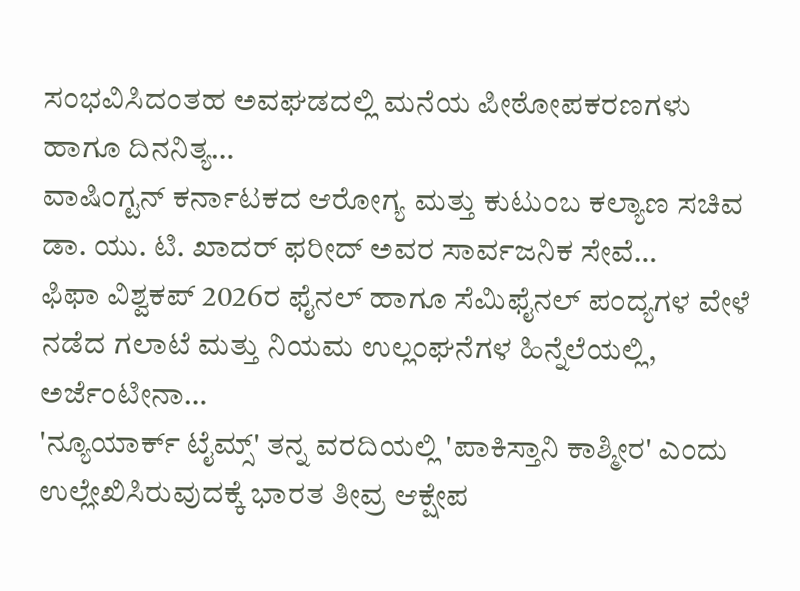ಸಂಭವಿಸಿದಂತಹ ಅವಘಡದಲ್ಲಿ ಮನೆಯ ಪೀಠೋಪಕರಣಗಳು ಹಾಗೂ ದಿನನಿತ್ಯ…
ವಾಷಿಂಗ್ಟನ್ ಕರ್ನಾಟಕದ ಆರೋಗ್ಯ ಮತ್ತು ಕುಟುಂಬ ಕಲ್ಯಾಣ ಸಚಿವ ಡಾ. ಯು. ಟಿ. ಖಾದರ್ ಫರೀದ್ ಅವರ ಸಾರ್ವಜನಿಕ ಸೇವೆ…
ಫಿಫಾ ವಿಶ್ವಕಪ್ 2026ರ ಫೈನಲ್ ಹಾಗೂ ಸೆಮಿಫೈನಲ್ ಪಂದ್ಯಗಳ ವೇಳೆ ನಡೆದ ಗಲಾಟೆ ಮತ್ತು ನಿಯಮ ಉಲ್ಲಂಘನೆಗಳ ಹಿನ್ನೆಲೆಯಲ್ಲಿ, ಅರ್ಜೆಂಟೀನಾ…
'ನ್ಯೂಯಾರ್ಕ್ ಟೈಮ್ಸ್' ತನ್ನ ವರದಿಯಲ್ಲಿ 'ಪಾಕಿಸ್ತಾನಿ ಕಾಶ್ಮೀರ' ಎಂದು ಉಲ್ಲೇಖಿಸಿರುವುದಕ್ಕೆ ಭಾರತ ತೀವ್ರ ಆಕ್ಷೇಪ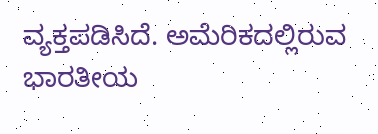ವ್ಯಕ್ತಪಡಿಸಿದೆ. ಅಮೆರಿಕದಲ್ಲಿರುವ ಭಾರತೀಯ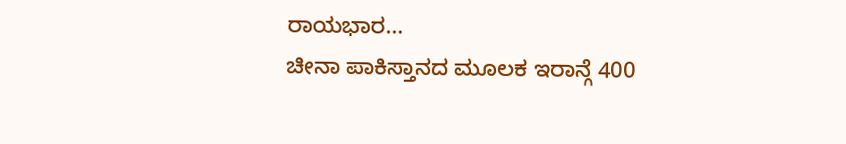ರಾಯಭಾರ…
ಚೀನಾ ಪಾಕಿಸ್ತಾನದ ಮೂಲಕ ಇರಾನ್ಗೆ 400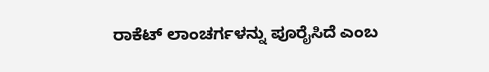ರಾಕೆಟ್ ಲಾಂಚರ್ಗಳನ್ನು ಪೂರೈಸಿದೆ ಎಂಬ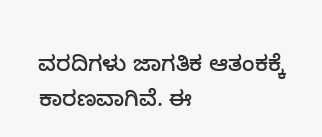ವರದಿಗಳು ಜಾಗತಿಕ ಆತಂಕಕ್ಕೆ ಕಾರಣವಾಗಿವೆ. ಈ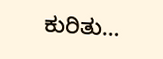ಕುರಿತು…